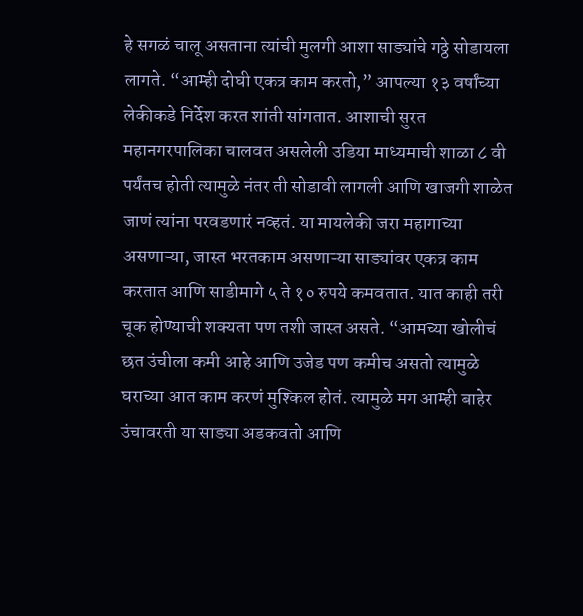हे सगळं चालू असताना त्यांची मुलगी आशा साड्यांचे गठ्ठे सोडायला लागते. “आम्ही दोघी एकत्र काम करतो,” आपल्या १३ वर्षांच्या लेकीकडे निर्देश करत शांती सांगतात. आशाची सुरत महानगरपालिका चालवत असलेली उडिया माध्यमाची शाळा ८ वी पर्यंतच होती त्यामुळे नंतर ती सोडावी लागली आणि खाजगी शाळेत जाणं त्यांना परवडणारं नव्हतं. या मायलेकी जरा महागाच्या असणाऱ्या, जास्त भरतकाम असणाऱ्या साड्यांवर एकत्र काम करतात आणि साडीमागे ५ ते १० रुपये कमवतात. यात काही तरी चूक होण्याची शक्यता पण तशी जास्त असते. “आमच्या खोलीचं छत उंचीला कमी आहे आणि उजेड पण कमीच असतो त्यामुळे घराच्या आत काम करणं मुश्किल होतं. त्यामुळे मग आम्ही बाहेर उंचावरती या साड्या अडकवतो आणि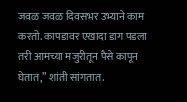जवळ जवळ दिवसभर उभ्याने काम करतो. कापडावर एखादा डाग पडला तरी आमच्या मजुरीतून पैसे कापून घेतात,” शांती सांगतात.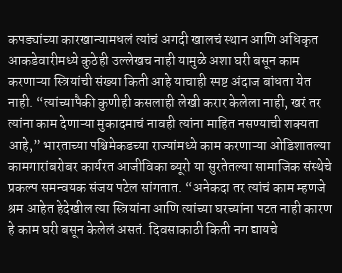कपड्यांच्या कारखान्यामधलं त्यांचं अगदी खालचं स्थान आणि अधिकृत आकडेवारीमध्ये कुठेही उल्लेखच नाही यामुळे अशा घरी बसून काम करणाऱ्या स्त्रियांची संख्या किती आहे याचाही स्पष्ट अंदाज बांधता येत नाही. “त्यांच्यापैकी कुणीही कसलाही लेखी करार केलेला नाही, खरं तर त्यांना काम देणाऱ्या मुकादमाचं नावही त्यांना माहित नसण्याची शक्यता आहे,” भारताच्या पश्चिमेकडच्या राज्यांमध्ये काम करणाऱ्या ओडिशातल्या कामगारांबरोबर कार्यरत आजीविका ब्यूरो या सुरतेतल्या सामाजिक संस्थेचे प्रकल्प समन्वयक संजय पटेल सांगतात. “अनेकदा तर त्यांचं काम म्हणजे श्रम आहेत हेदेखील त्या स्त्रियांना आणि त्यांच्या घरच्यांना पटत नाही कारण हे काम घरी बसून केलेलं असतं. दिवसाकाठी किती नग द्यायचे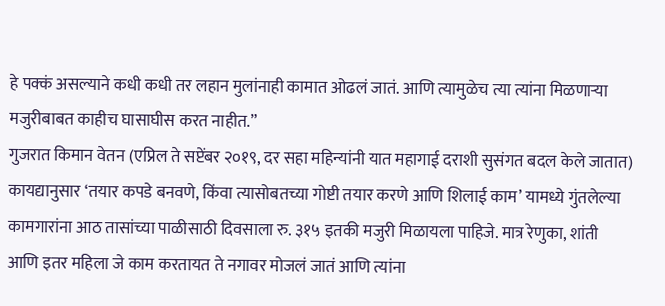हे पक्कं असल्याने कधी कधी तर लहान मुलांनाही कामात ओढलं जातं. आणि त्यामुळेच त्या त्यांना मिळणाऱ्या मजुरीबाबत काहीच घासाघीस करत नाहीत.”
गुजरात किमान वेतन (एप्रिल ते सप्टेंबर २०१९, दर सहा महिन्यांनी यात महागाई दराशी सुसंगत बदल केले जातात) कायद्यानुसार ‘तयार कपडे बनवणे, किंवा त्यासोबतच्या गोष्टी तयार करणे आणि शिलाई काम’ यामध्ये गुंतलेल्या कामगारांना आठ तासांच्या पाळीसाठी दिवसाला रु. ३१५ इतकी मजुरी मिळायला पाहिजे. मात्र रेणुका, शांती आणि इतर महिला जे काम करतायत ते नगावर मोजलं जातं आणि त्यांना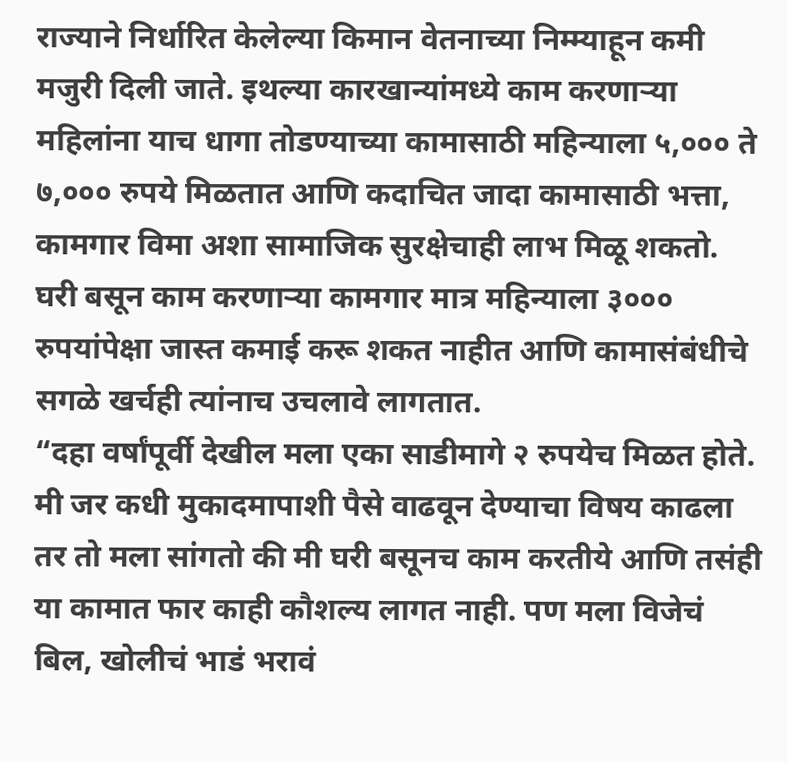राज्याने निर्धारित केलेल्या किमान वेतनाच्या निम्म्याहून कमी मजुरी दिली जाते. इथल्या कारखान्यांमध्ये काम करणाऱ्या महिलांना याच धागा तोडण्याच्या कामासाठी महिन्याला ५,००० ते ७,००० रुपये मिळतात आणि कदाचित जादा कामासाठी भत्ता, कामगार विमा अशा सामाजिक सुरक्षेचाही लाभ मिळू शकतो. घरी बसून काम करणाऱ्या कामगार मात्र महिन्याला ३००० रुपयांपेक्षा जास्त कमाई करू शकत नाहीत आणि कामासंबंधीचे सगळे खर्चही त्यांनाच उचलावे लागतात.
“दहा वर्षांपूर्वी देखील मला एका साडीमागे २ रुपयेच मिळत होते. मी जर कधी मुकादमापाशी पैसे वाढवून देण्याचा विषय काढला तर तो मला सांगतो की मी घरी बसूनच काम करतीये आणि तसंही या कामात फार काही कौशल्य लागत नाही. पण मला विजेचं बिल, खोलीचं भाडं भरावं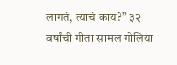लागतं, त्याचं काय?” ३२ वर्षांची गीता सामल गोलिया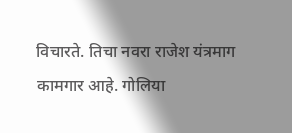विचारते. तिचा नवरा राजेश यंत्रमाग कामगार आहे. गोलिया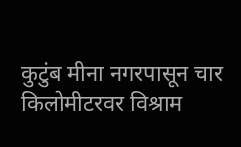कुटुंब मीना नगरपासून चार किलोमीटरवर विश्राम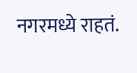नगरमध्ये राहतं.